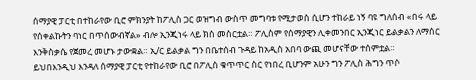ሰማያዊ ፓርቲ በተከራየው ቢሮ ምክንያት ከፖሊስ ጋር ወዝግብ ውስጥ መግባቱ የሚታወስ ሲሆን ተከራይ ነኝ ባዩ ግለሰብ «በሩ ላይ የሰቀልኩትን ባነር በጥሰውብኛል» ብሎ ኢንጂነሩ ላይ ክስ መስርቷል። ፖሊስም የሰማያዊን ሊቀመንበር ኢንጂነር ይልቃልን ለማሰር እንቅስቃሴ የጀመረ መሆኑ ታውቋል። ኢ/ር ይልቃል ግን በቤተሰብ ጉዳይ ከአዲስ አበባ ውጪ መሆናቸው ተሰምቷል።
ይህበእንዲህ እንዳለ ሰማያዊ ፓርቲ የተከራየው ቢሮ በፖሊስ ቁጥጥር ስር የነበረ ቢሆንም አሁን ግን ፖሊስ ሕግን ጥሶ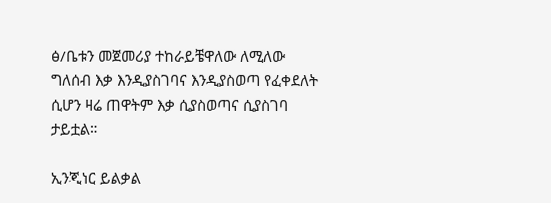ፅ/ቤቱን መጀመሪያ ተከራይቼዋለው ለሚለው ግለሰብ እቃ እንዲያስገባና እንዲያስወጣ የፈቀደለት ሲሆን ዛሬ ጠዋትም እቃ ሲያስወጣና ሲያስገባ ታይቷል።

ኢንጂነር ይልቃል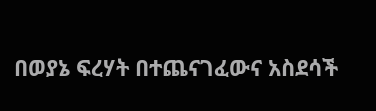በወያኔ ፍረሃት በተጨናገፈውና አስደሳች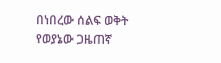በነበረው ሰልፍ ወቅት የወያኔው ጋዜጠኛ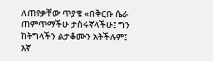ለጠየቃቸው ጥያቄ «በቅርቡ ሴራ ጠምጥማችሁ ታስሩኛላችሁ፤ ግን ከትግላችን ልታቆሙን አትችሉም፤ እኛ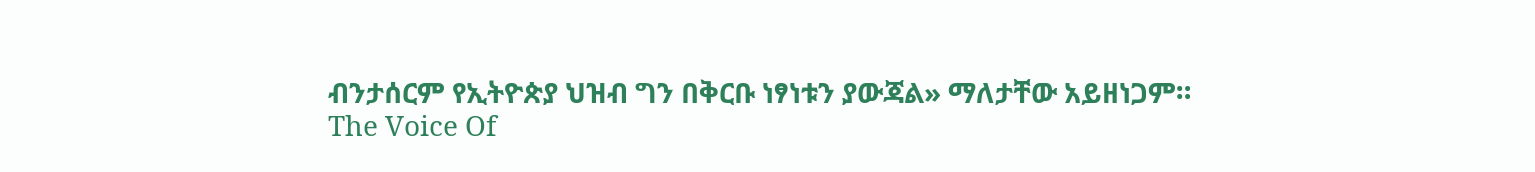ብንታሰርም የኢትዮጵያ ህዝብ ግን በቅርቡ ነፃነቱን ያውጃል» ማለታቸው አይዘነጋም።
The Voice Of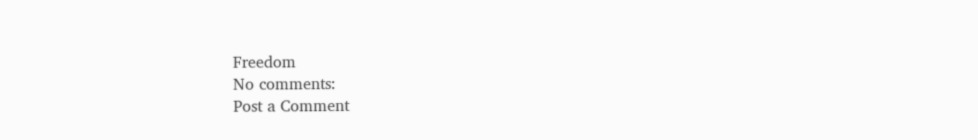Freedom
No comments:
Post a Comment